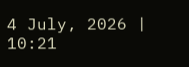4 July, 2026 | 10:21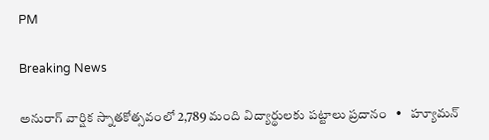PM

Breaking News

అనురాగ్ వార్షిక స్నాతకోత్సవంలో 2,789 మంది విద్యార్థులకు పట్టాలు ప్రదానం   •   హ్యూమన్‌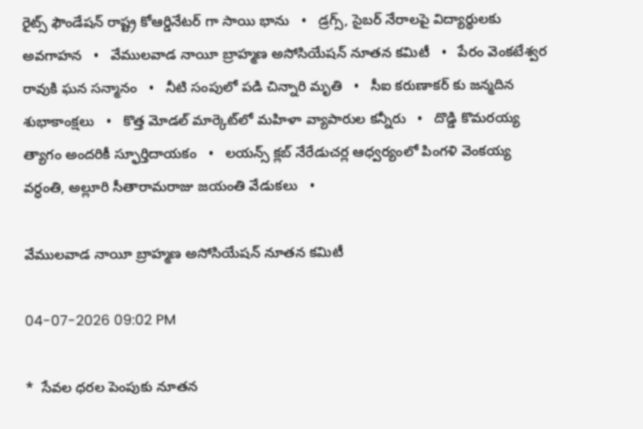రైట్స్‌ ఫౌండేషన్‌ రాష్ట్ర కోఆర్డినేటర్ గా సాయి భాను   •   డ్రగ్స్, సైబర్ నేరాలపై విద్యార్థులకు అవగాహన   •   వేములవాడ నాయీ బ్రాహ్మణ అసోసియేషన్‌ నూతన కమిటీ   •   పేరం వెంకటేశ్వర రావుకి ఘన సన్మానం   •   నీటి సంపులో పడి చిన్నారి మృతి   •   సీఐ కరుణాకర్ కు జన్మదిన శుభాకాంక్షలు   •   కొత్త మోడల్ మార్కెట్‌లో మహిళా వ్యాపారుల కన్నీరు   •   దొడ్డి కొమరయ్య త్యాగం అందరికీ స్ఫూర్తిదాయకం   •   లయన్స్ క్లబ్ నేరేడుచర్ల ఆధ్వర్యంలో పింగళి వెంకయ్య వర్ధంతి, అల్లూరి సీతారామరాజు జయంతి వేడుకలు   •

వేములవాడ నాయీ బ్రాహ్మణ అసోసియేషన్‌ నూతన కమిటీ

04-07-2026 09:02 PM

*  సేవల ధరల పెంపుకు నూతన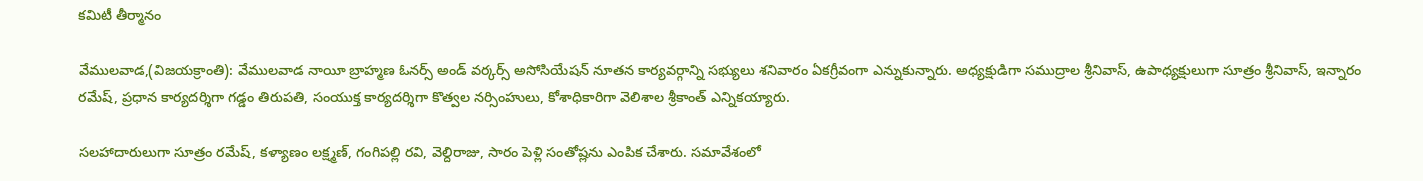కమిటీ తీర్మానం

వేములవాడ,(విజయక్రాంతి): వేములవాడ నాయీ బ్రాహ్మణ ఓనర్స్ అండ్ వర్కర్స్ అసోసియేషన్ నూతన కార్యవర్గాన్ని సభ్యులు శనివారం ఏకగ్రీవంగా ఎన్నుకున్నారు. అధ్యక్షుడిగా సముద్రాల శ్రీనివాస్, ఉపాధ్యక్షులుగా సూత్రం శ్రీనివాస్, ఇన్నారం రమేష్, ప్రధాన కార్యదర్శిగా గడ్డం తిరుపతి, సంయుక్త కార్యదర్శిగా కొత్వల నర్సింహులు, కోశాధికారిగా వెలిశాల శ్రీకాంత్ ఎన్నికయ్యారు.

సలహాదారులుగా సూత్రం రమేష్, కళ్యాణం లక్ష్మణ్, గంగిపల్లి రవి, వెల్దిరాజు, సారం పెళ్లి సంతోష్లను ఎంపిక చేశారు. సమావేశంలో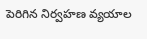పెరిగిన నిర్వహణ వ్యయాల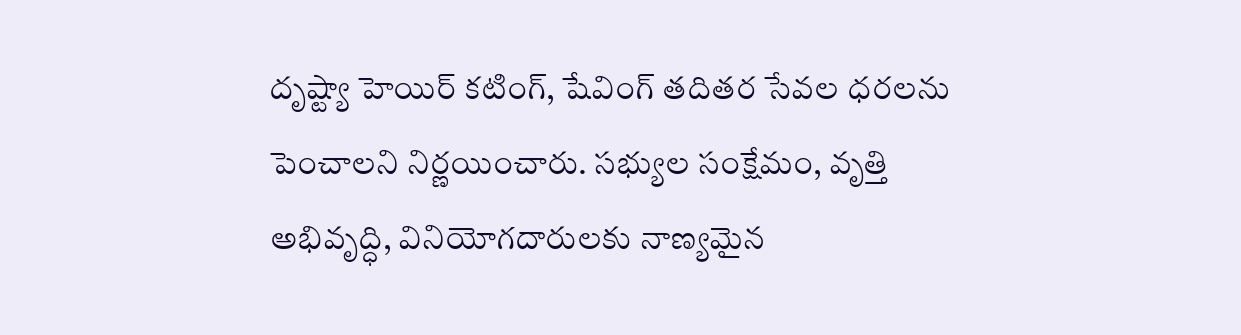దృష్ట్యా హెయిర్ కటింగ్, షేవింగ్ తదితర సేవల ధరలను పెంచాలని నిర్ణయించారు. సభ్యుల సంక్షేమం, వృత్తి అభివృద్ధి, వినియోగదారులకు నాణ్యమైన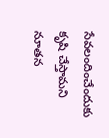సేవలందించేందుకు కృషి చేస్తామని నూతన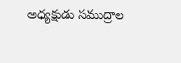అధ్యక్షుడు సముద్రాల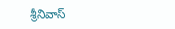శ్రీనివాస్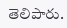తెలిపారు.